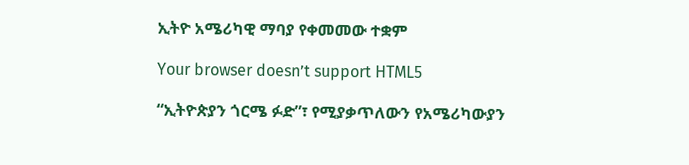ኢትዮ አሜሪካዊ ማባያ የቀመመው ተቋም

Your browser doesn’t support HTML5

“ኢትዮጵያን ጎርሜ ፉድ”፣ የሚያቃጥለውን የአሜሪካውያን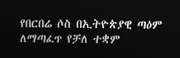የበርበሬ ሶስ በኢትዮጵያዊ ጣዕም ለማጣፈጥ የቻለ ተቋም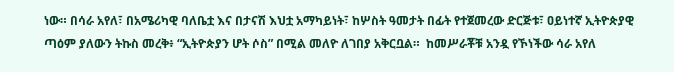ነው። በሳራ አየለ፣ በአሜሪካዊ ባለቤቷ እና በታናሽ እህቷ አማካይነት፣ ከሦስት ዓመታት በፊት የተጀመረው ድርጅቱ፣ ዐይነተኛ ኢትዮጵያዊ ጣዕም ያለውን ትኩስ መረቅ፥ “ኢትዮጵያን ሆት ሶስ” በሚል መለዮ ለገበያ አቅርቧል።  ከመሥራቾቹ አንዷ የኾነችው ሳራ አየለ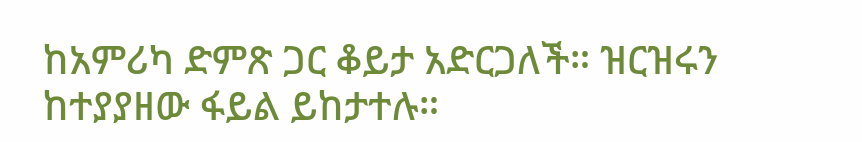ከአምሪካ ድምጽ ጋር ቆይታ አድርጋለች። ዝርዝሩን ከተያያዘው ፋይል ይከታተሉ።